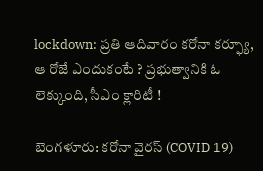lockdown: ప్రతి ఆదివారం కరోనా కర్ఫ్యూ, ఆ రోజే ఎందుకంటే ? ప్రభుత్వానికి ఓ లెక్కుంది, సీఎం క్లారిటీ !

బెంగళూరు: కరోనా వైరస్ (COVID 19)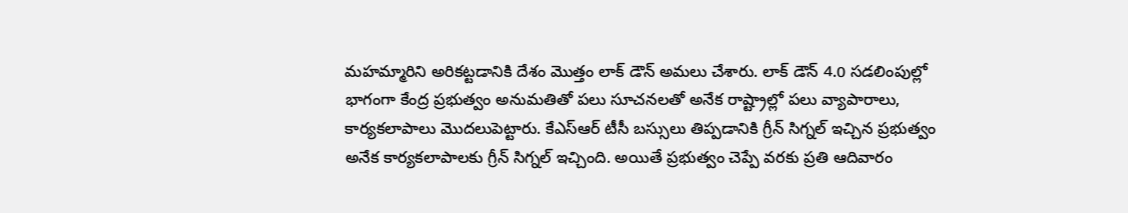మహమ్మారిని అరికట్టడానికి దేశం మొత్తం లాక్ డౌన్ అమలు చేశారు. లాక్ డౌన్ 4.0 సడలింపుల్లో భాగంగా కేంద్ర ప్రభుత్వం అనుమతితో పలు సూచనలతో అనేక రాష్ట్రాల్లో పలు వ్యాపారాలు, కార్యకలాపాలు మొదలుపెట్టారు. కేఎస్ఆర్ టీసీ బస్సులు తిప్పడానికి గ్రీన్ సిగ్నల్ ఇచ్చిన ప్రభుత్వం అనేక కార్యకలాపాలకు గ్రీన్ సిగ్నల్ ఇచ్చింది. అయితే ప్రభుత్వం చెప్పే వరకు ప్రతి ఆదివారం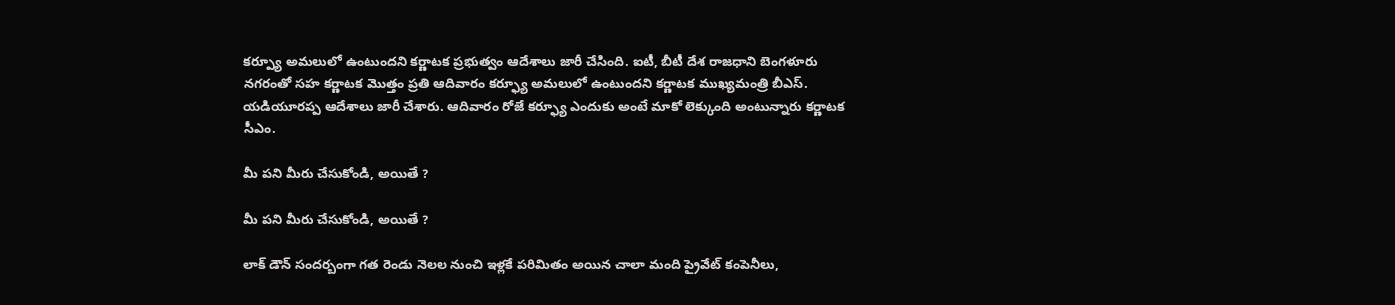కర్ప్యూ అమలులో ఉంటుందని కర్ణాటక ప్రభుత్వం ఆదేశాలు జారీ చేసింది. ఐటీ, బీటీ దేశ రాజధాని బెంగళూరు నగరంతో సహ కర్ణాటక మొత్తం ప్రతి ఆదివారం కర్ఫ్యూ అమలులో ఉంటుందని కర్ణాటక ముఖ్యమంత్రి బీఎస్. యడియూరప్ప ఆదేశాలు జారీ చేశారు. ఆదివారం రోజే కర్ఫ్యూ ఎందుకు అంటే మాకో లెక్కుంది అంటున్నారు కర్ణాటక సీఎం.

మీ పని మీరు చేసుకోండి, అయితే ?

మీ పని మీరు చేసుకోండి, అయితే ?

లాక్ డౌన్ సందర్బంగా గత రెండు నెలల నుంచి ఇళ్లకే పరిమితం అయిన చాలా మంది ప్రైవేట్ కంపెనీలు,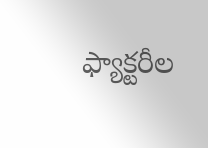ఫ్యాక్టరీల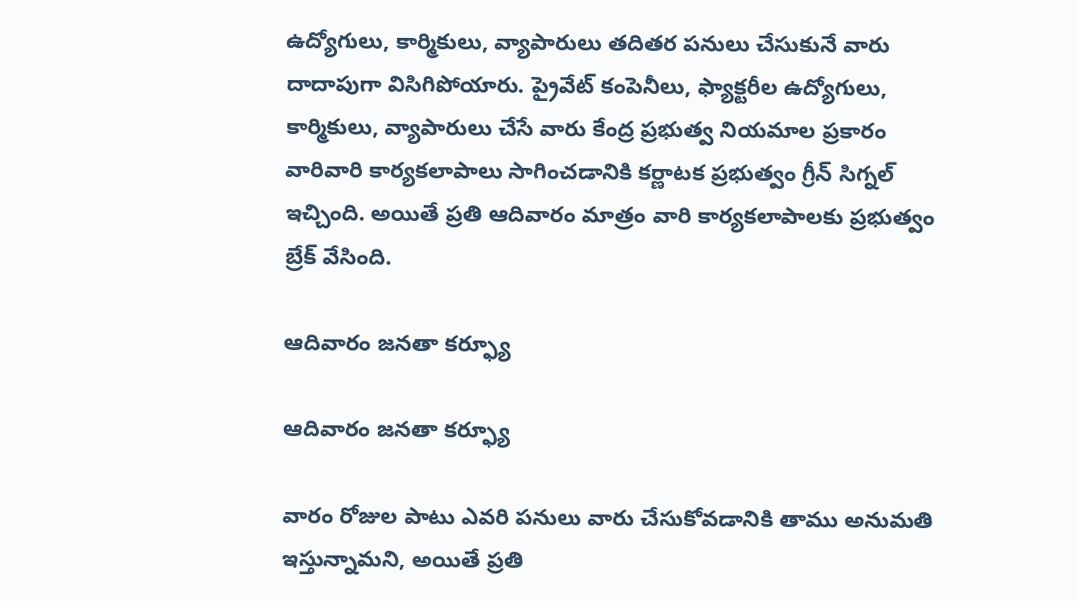ఉద్యోగులు, కార్మికులు, వ్యాపారులు తదితర పనులు చేసుకునే వారు దాదాపుగా విసిగిపోయారు. ప్రైవేట్ కంపెనీలు, ఫ్యాక్టరీల ఉద్యోగులు, కార్మికులు, వ్యాపారులు చేసే వారు కేంద్ర ప్రభుత్వ నియమాల ప్రకారం వారివారి కార్యకలాపాలు సాగించడానికి కర్ణాటక ప్రభుత్వం గ్రీన్ సిగ్నల్ ఇచ్చింది. అయితే ప్రతి ఆదివారం మాత్రం వారి కార్యకలాపాలకు ప్రభుత్వం బ్రేక్ వేసింది.

ఆదివారం జనతా కర్ఫ్యూ

ఆదివారం జనతా కర్ఫ్యూ

వారం రోజుల పాటు ఎవరి పనులు వారు చేసుకోవడానికి తాము అనుమతి ఇస్తున్నామని, అయితే ప్రతి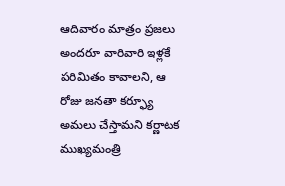ఆదివారం మాత్రం ప్రజలు అందరూ వారివారి ఇళ్లకే పరిమితం కావాలని, ఆ రోజు జనతా కర్ఫ్యూ అమలు చేస్తామని కర్ణాటక ముఖ్యమంత్రి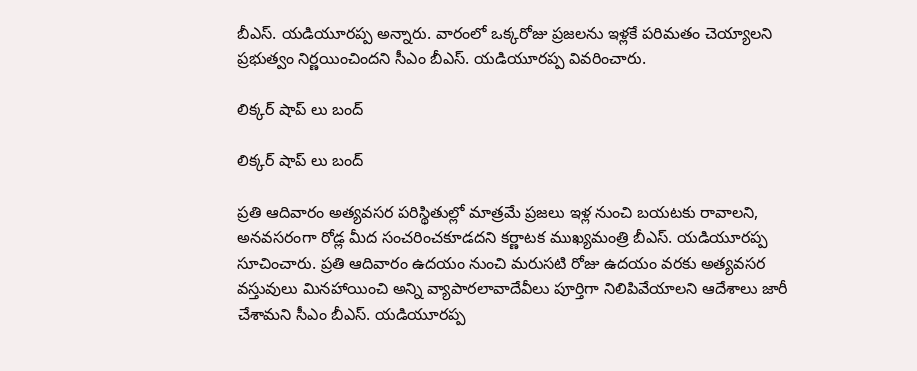బీఎస్. యడియూరప్ప అన్నారు. వారంలో ఒక్కరోజు ప్రజలను ఇళ్లకే పరిమతం చెయ్యాలని ప్రభుత్వం నిర్ణయించిందని సీఎం బీఎస్. యడియూరప్ప వివరించారు.

లిక్కర్ షాప్ లు బంద్

లిక్కర్ షాప్ లు బంద్

ప్రతి ఆదివారం అత్యవసర పరిస్థితుల్లో మాత్రమే ప్రజలు ఇళ్ల నుంచి బయటకు రావాలని, అనవసరంగా రోడ్ల మీద సంచరించకూడదని కర్ణాటక ముఖ్యమంత్రి బీఎస్. యడియూరప్ప సూచించారు. ప్రతి ఆదివారం ఉదయం నుంచి మరుసటి రోజు ఉదయం వరకు అత్యవసర వస్తువులు మినహాయించి అన్ని వ్యాపారలావాదేవీలు పూర్తిగా నిలిపివేయాలని ఆదేశాలు జారీ చేశామని సీఎం బీఎస్. యడియూరప్ప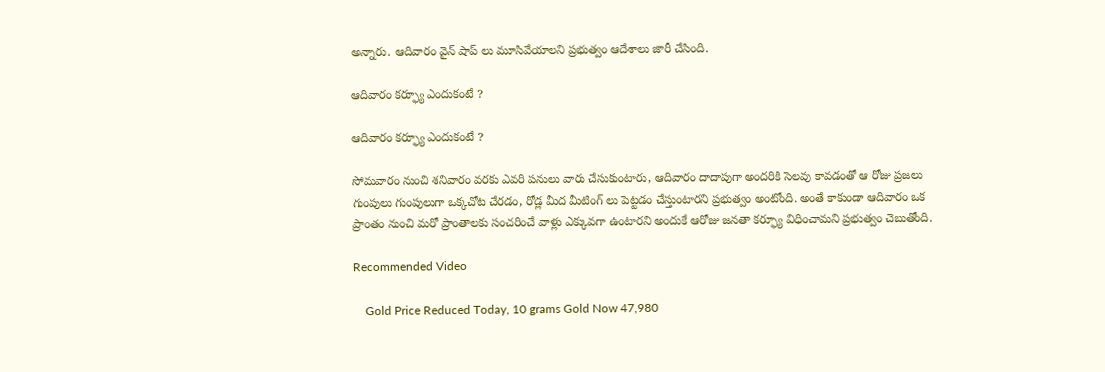అన్నారు. ఆదివారం వైన్ షాప్ లు మూసివేయాలని ప్రభుత్వం ఆదేశాలు జారీ చేసింది.

ఆదివారం కర్ఫ్యూ ఎందుకంటే ?

ఆదివారం కర్ఫ్యూ ఎందుకంటే ?

సోమవారం నుంచి శనివారం వరకు ఎవరి పనులు వారు చేసుకుంటారు, ఆదివారం దాదాపుగా అందరికి సెలవు కావడంతో ఆ రోజు ప్రజలు గుంపులు గుంపులుగా ఒక్కచోట చేరడం, రోడ్ల మీద మీటింగ్ లు పెట్టడం చేస్తుంటారని ప్రభుత్వం అంటోంది. అంతే కాకుండా ఆదివారం ఒక ప్రాంతం నుంచి మరో ప్రాంతాలకు సంచరించే వాళ్లు ఎక్కువగా ఉంటారని అందుకే ఆరోజు జనతా కర్ఫ్యూ విధించామని ప్రభుత్వం చెబుతోంది.

Recommended Video

    Gold Price Reduced Today, 10 grams Gold Now 47,980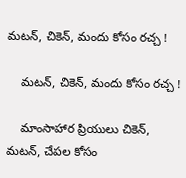మటన్, చికెన్, మందు కోసం రచ్చ !

    మటన్, చికెన్, మందు కోసం రచ్చ !

    మాంసాహార ప్రియులు చికెన్, మటన్, చేపల కోసం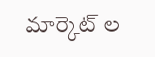మార్కెట్ ల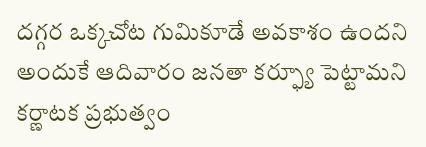దగ్గర ఒక్కచోట గుమికూడే అవకాశం ఉందని అందుకే ఆదివారం జనతా కర్ఫ్యూ పెట్టామని కర్ణాటక ప్రభుత్వం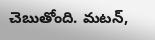చెబుతోంది. మటన్,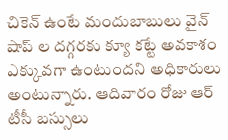చికెన్ ఉంటే మందుబాబులు వైన్ షాప్ ల దగ్గరకు క్యూ కట్టే అవకాశం ఎక్కువగా ఉంటుందని అధికారులు అంటున్నారు. ఆదివారం రోజు ఆర్ టీసీ బస్సులు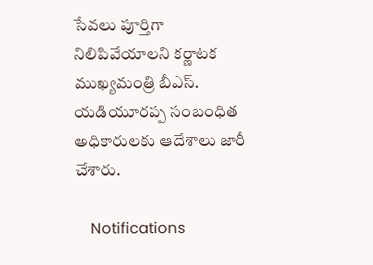సేవలు పూర్తిగా నిలిపివేయాలని కర్ణాటక ముఖ్యమంత్రి బీఎస్. యడియూరప్ప సంబంధిత అధికారులకు ఆదేశాలు జారీ చేశారు.

    Notifications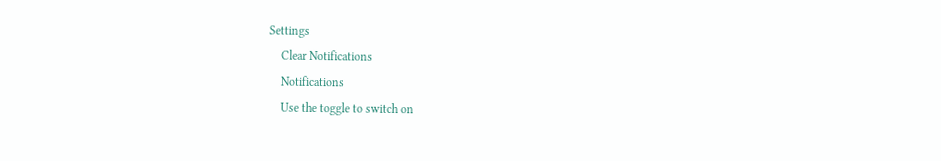Settings
    Clear Notifications
    Notifications
    Use the toggle to switch on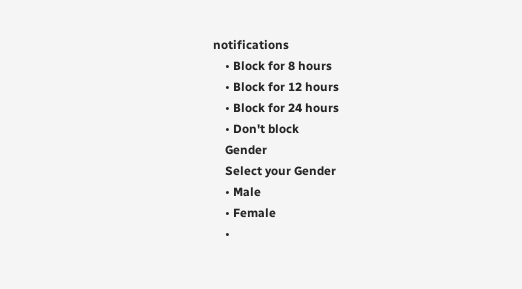notifications
    • Block for 8 hours
    • Block for 12 hours
    • Block for 24 hours
    • Don't block
    Gender
    Select your Gender
    • Male
    • Female
    •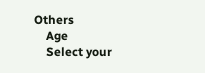Others
    Age
    Select your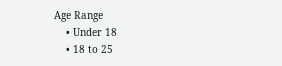Age Range
    • Under 18
    • 18 to 25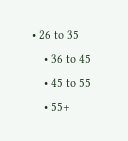• 26 to 35
    • 36 to 45
    • 45 to 55
    • 55+